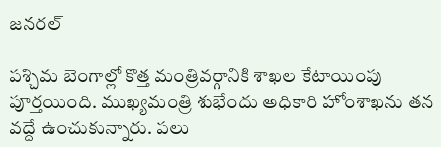జనరల్

పశ్చిమ బెంగాల్లో కొత్త మంత్రివర్గానికి శాఖల కేటాయింపు పూర్తయింది. ముఖ్యమంత్రి శుభేందు అధికారి హోంశాఖను తన వద్దే ఉంచుకున్నారు. పలు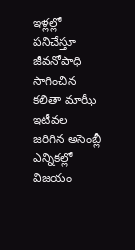ఇళ్లల్లో పనిచేస్తూ జీవనోపాధి సాగించిన కలితా మాఝీ ఇటీవల జరిగిన అసెంబ్లీ ఎన్నికల్లో విజయం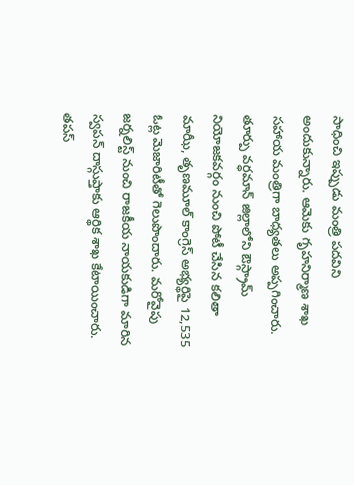సాధించి ఇప్పుడు మంత్రి పదవిని అందుకున్నారు. ఆమెకు గృహనిర్మాణ శాఖ సహాయ మంత్రిగా బాధ్యతలు అప్పగించారు.
తూర్పు వర్ధమాన్ జిల్లాలోని ఔస్గ్రామ్ నియోజకవర్గం నుంచి పోటీ చేసిన కలితా మాఝీ, తృణమూల్ కాంగ్రెస్ అభ్యర్థిపై 12,535 ఓట్ల మెజారిటీతో గెలుపొందారు. మరోవైపు జర్నలిస్ట్ నుంచి రాజకీయ నాయకుడిగా మారిన స్వపన్ దాస్గుప్తాకు ఆర్థిక శాఖ కేటాయించారు. తపస్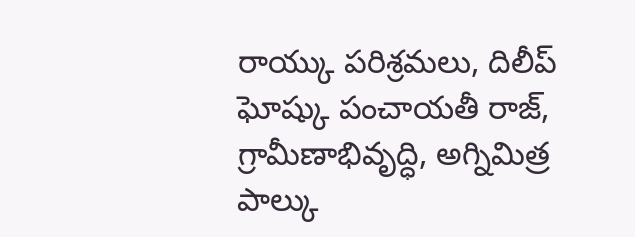రాయ్కు పరిశ్రమలు, దిలీప్ ఘోష్కు పంచాయతీ రాజ్, గ్రామీణాభివృద్ధి, అగ్నిమిత్ర పాల్కు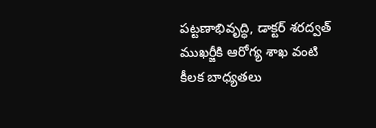పట్టణాభివృద్ధి, డాక్టర్ శరద్వత్ ముఖర్జీకి ఆరోగ్య శాఖ వంటి కీలక బాధ్యతలు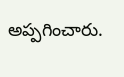అప్పగించారు.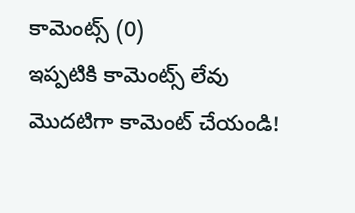కామెంట్స్ (0)
ఇప్పటికి కామెంట్స్ లేవు
మొదటిగా కామెంట్ చేయండి!